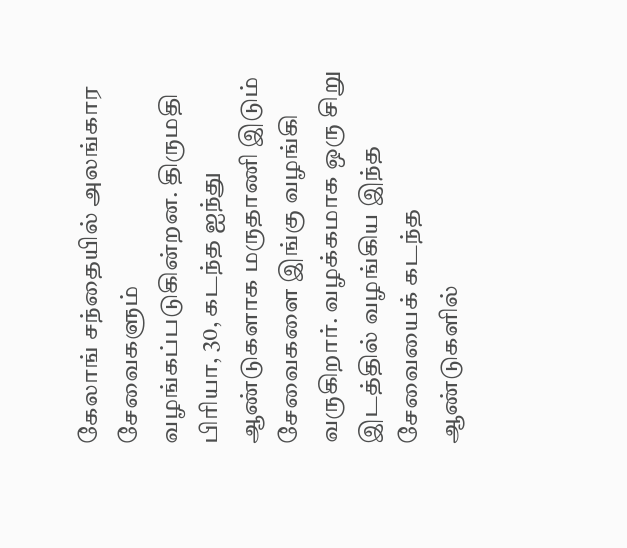கேலாங் சந்தையில் அலங்கார சேவைகளும் வழங்கப்படுகின்றன. திருமதி பிரியா, 30, கடந்த ஐந்து ஆண்டுகளாக மருதாணி இடும் சேவைகளை இங்கு வழங்கி வருகிறார். வழக்கமாக ஒரு சிறு இடத்தில் வழங்கிய இந்த சேவையைக் கடந்த ஆண்டுகளில்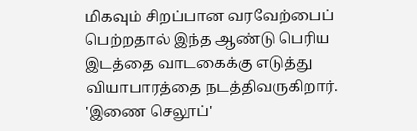மிகவும் சிறப்பான வரவேற்பைப் பெற்றதால் இந்த ஆண்டு பெரிய இடத்தை வாடகைக்கு எடுத்து வியாபாரத்தை நடத்திவருகிறார். 'இணை செலூப்'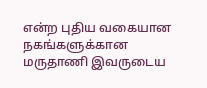என்ற புதிய வகையான நகங்களுக்கான மருதாணி இவருடைய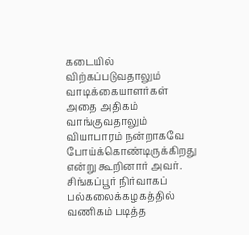கடையில் விற்கப்படுவதாலும் வாடிக்கையாளர்கள் அதை அதிகம் வாங்குவதாலும் வியாபாரம் நன்றாகவே போய்க்கொண்டிருக்கிறது என்று கூறினார் அவர். சிங்கப்பூர் நிர்வாகப் பல்கலைக்கழகத்தில் வணிகம் படித்த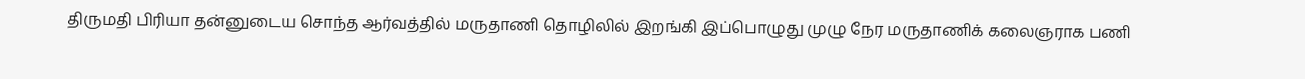திருமதி பிரியா தன்னுடைய சொந்த ஆர்வத்தில் மருதாணி தொழிலில் இறங்கி இப்பொழுது முழு நேர மருதாணிக் கலைஞராக பணி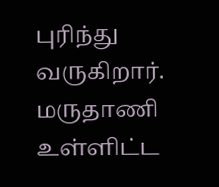புரிந்து வருகிறார்.
மருதாணி உள்ளிட்ட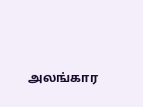அலங்கார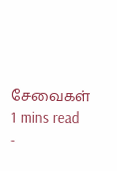சேவைகள்
1 mins read
-